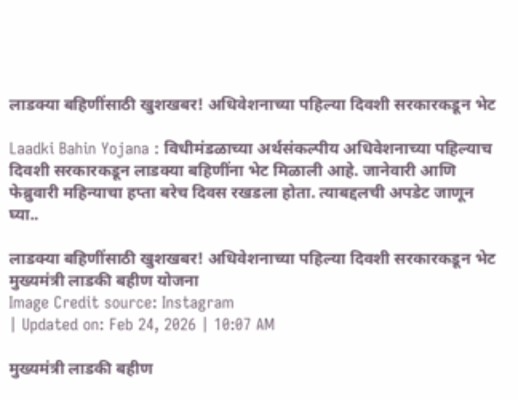लाडक्या बहिणींसाठी खुशखबर! अधिवेशनाच्या पहिल्या दिवशी सरकारकडून भेट

Laadki Bahin Yojana : विधीमंडळाच्या अर्थसंकल्पीय अधिवेशनाच्या पहिल्याच दिवशी सरकारकडून लाडक्या बहिणींना भेट मिळाली आहे. जानेवारी आणि फेब्रुवारी महिन्याचा हप्ता बरेच दिवस रखडला होता. त्याबद्दलची अपडेट जाणून घ्या..

लाडक्या बहिणींसाठी खुशखबर! अधिवेशनाच्या पहिल्या दिवशी सरकारकडून भेट
मुख्यमंत्री लाडकी बहीण योजना
Image Credit source: Instagram
| Updated on: Feb 24, 2026 | 10:07 AM

मुख्यमंत्री लाडकी बहीण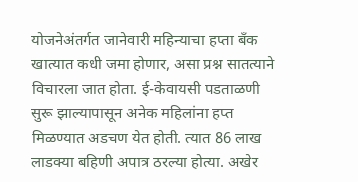योजनेअंतर्गत जानेवारी महिन्याचा हप्ता बँक खात्यात कधी जमा होणार, असा प्रश्न सातत्याने विचारला जात होता. ई-केवायसी पडताळणी सुरू झाल्यापासून अनेक महिलांना हप्त मिळण्यात अडचण येत होती. त्यात 86 लाख लाडक्या बहिणी अपात्र ठरल्या होत्या. अखेर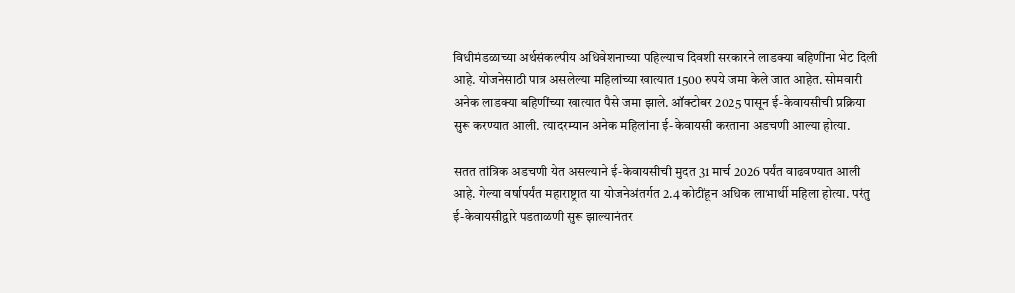विधीमंडळाच्या अर्थसंकल्पीय अधिवेशनाच्या पहिल्याच दिवशी सरकारने लाडक्या बहिणींना भेट दिली आहे. योजनेसाठी पात्र असलेल्या महिलांच्या खात्यात 1500 रुपये जमा केले जात आहेत. सोमवारी अनेक लाडक्या बहिणींच्या खात्यात पैसे जमा झाले. ऑक्टोबर 2025 पासून ई-केवायसीची प्रक्रिया सुरू करण्यात आली. त्यादरम्यान अनेक महिलांना ई-केवायसी करताना अडचणी आल्या होत्या.

सतत तांत्रिक अडचणी येत असल्याने ई-केवायसीची मुदत 31 मार्च 2026 पर्यंत वाढवण्यात आली आहे. गेल्या वर्षापर्यंत महाराष्ट्रात या योजनेअंतर्गत 2.4 कोटींहून अधिक लाभार्थी महिला होत्या. परंतु ई-केवायसीद्वारे पडताळणी सुरू झाल्यानंतर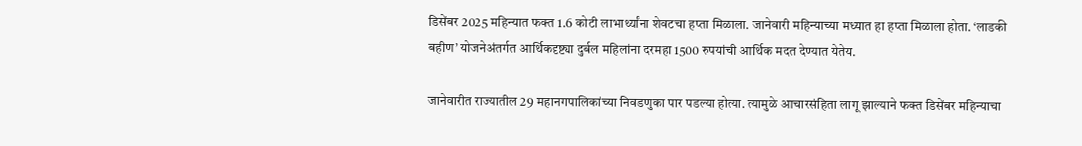डिसेंबर 2025 महिन्यात फक्त 1.6 कोटी लाभार्थ्यांना शेवटचा हप्ता मिळाला. जानेवारी महिन्याच्या मध्यात हा हप्ता मिळाला होता. ‘लाडकी बहीण’ योजनेअंतर्गत आर्थिकदृष्ट्या दुर्बल महिलांना दरमहा 1500 रुपयांची आर्थिक मदत देण्यात येतेय.

जानेवारीत राज्यातील 29 महानगपालिकांच्या निवडणुका पार पडल्या होत्या. त्यामुळे आचारसंहिता लागू झाल्याने फक्त डिसेंबर महिन्याचा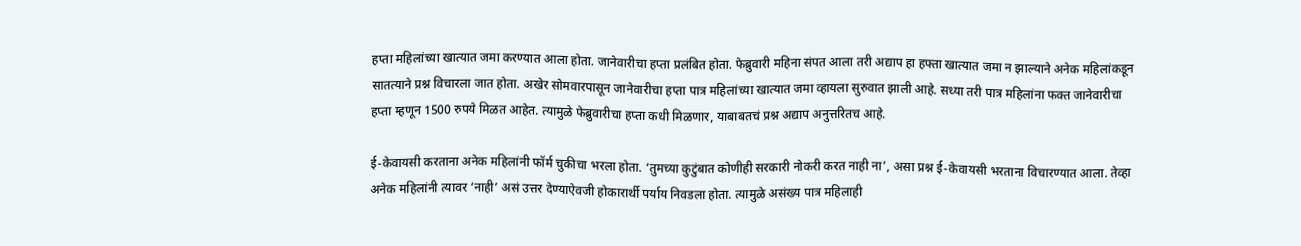हप्ता महिलांच्या खात्यात जमा करण्यात आला होता. जानेवारीचा हप्ता प्रलंबित होता. फेब्रुवारी महिना संपत आला तरी अद्याप हा हफ्ता खात्यात जमा न झाल्याने अनेक महिलांकडून सातत्याने प्रश्न विचारला जात होता. अखेर सोमवारपासून जानेवारीचा हप्ता पात्र महिलांच्या खात्यात जमा व्हायला सुरुवात झाली आहे. सध्या तरी पात्र महिलांना फक्त जानेवारीचा हप्ता म्हणून 1500 रुपये मिळत आहेत. त्यामुळे फेब्रुवारीचा हप्ता कधी मिळणार, याबाबतचं प्रश्न अद्याप अनुत्तरितच आहे.

ई-केवायसी करताना अनेक महिलांनी फॉर्म चुकीचा भरला होता. ‘तुमच्या कुटुंबात कोणीही सरकारी नोकरी करत नाही ना’, असा प्रश्न ई-केवायसी भरताना विचारण्यात आला. तेव्हा अनेक महिलांनी त्यावर ‘नाही’ असं उत्तर देण्याऐवजी होकारार्थी पर्याय निवडला होता. त्यामुळे असंख्य पात्र महिलाही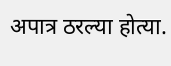अपात्र ठरल्या होत्या.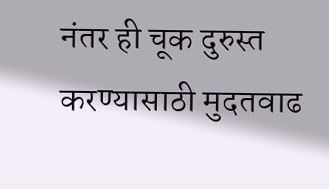नंतर ही चूक दुरुस्त करण्यासाठी मुदतवाढ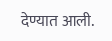देण्यात आली.